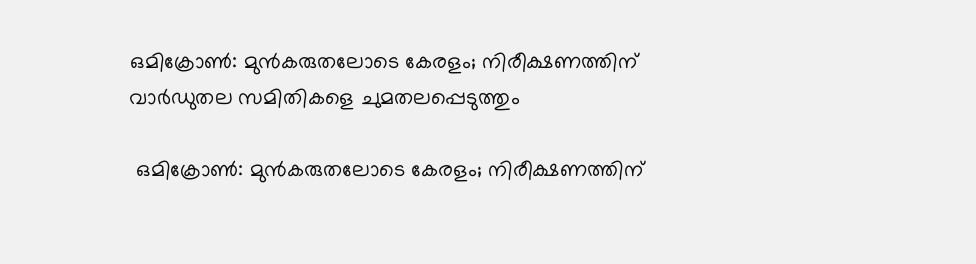ഒമിക്രോണ്‍: മുന്‍കരുതലോടെ കേരളം; നിരീക്ഷണത്തിന് വാര്‍ഡുതല സമിതികളെ ചുമതലപ്പെടുത്തും

 ഒമിക്രോണ്‍: മുന്‍കരുതലോടെ കേരളം; നിരീക്ഷണത്തിന്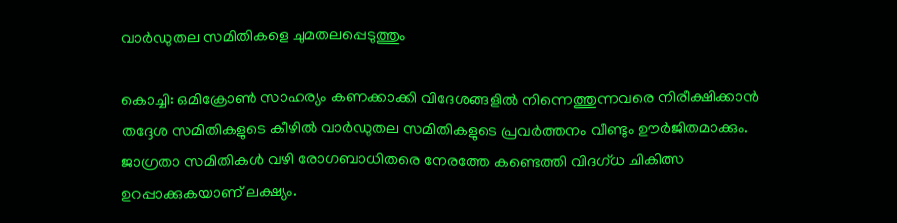വാര്‍ഡുതല സമിതികളെ ചുമതലപ്പെടുത്തും

കൊച്ചി: ഒമിക്രോണ്‍ സാഹര്യം കണക്കാക്കി വിദേശങ്ങളില്‍ നിന്നെത്തുന്നവരെ നിരീക്ഷിക്കാന്‍ തദ്ദേശ സമിതികളുടെ കീഴില്‍ വാര്‍ഡുതല സമിതികളുടെ പ്രവര്‍ത്തനം വീണ്ടും ഊര്‍ജിതമാക്കും. ജാഗ്രതാ സമിതികള്‍ വഴി രോഗബാധിതരെ നേരത്തേ കണ്ടെത്തി വിദഗ്ധ ചികിത്സ ഉറപ്പാക്കുകയാണ് ലക്ഷ്യം.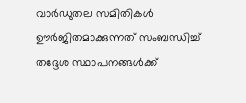വാര്‍ഡുതല സമിതികള്‍ ഊര്‍ജിതമാക്കുന്നത് സംബന്ധിച്ച് തദ്ദേശ സ്ഥാപനങ്ങള്‍ക്ക്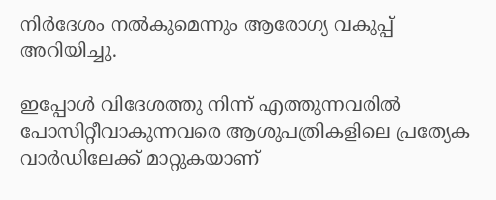നിര്‍ദേശം നല്‍കുമെന്നും ആരോഗ്യ വകുപ്പ് അറിയിച്ചു.

ഇപ്പോള്‍ വിദേശത്തു നിന്ന് എത്തുന്നവരില്‍ പോസിറ്റീവാകുന്നവരെ ആശുപത്രികളിലെ പ്രത്യേക വാര്‍ഡിലേക്ക് മാറ്റുകയാണ്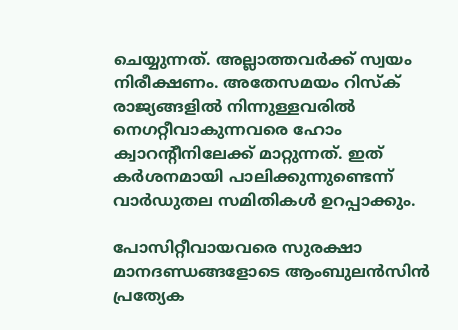ചെയ്യുന്നത്. അല്ലാത്തവര്‍ക്ക് സ്വയം നിരീക്ഷണം. അതേസമയം റിസ്‌ക് രാജ്യങ്ങളില്‍ നിന്നുള്ളവരില്‍ നെഗറ്റീവാകുന്നവരെ ഹോം ക്വാറന്റീനിലേക്ക് മാറ്റുന്നത്. ഇത് കര്‍ശനമായി പാലിക്കുന്നുണ്ടെന്ന് വാര്‍ഡുതല സമിതികള്‍ ഉറപ്പാക്കും.

പോസിറ്റീവായവരെ സുരക്ഷാ മാനദണ്ഡങ്ങളോടെ ആംബുലന്‍സിന്‍ പ്രത്യേക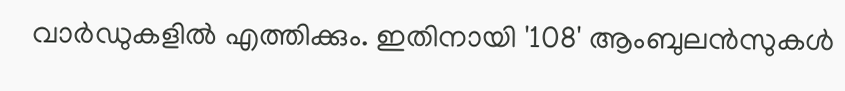വാര്‍ഡുകളില്‍ എത്തിക്കും. ഇതിനായി '108' ആംബുലന്‍സുകള്‍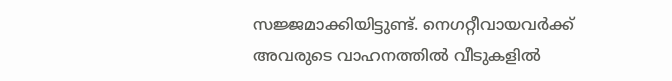സജ്ജമാക്കിയിട്ടുണ്ട്. നെഗറ്റീവായവര്‍ക്ക് അവരുടെ വാഹനത്തില്‍ വീടുകളില്‍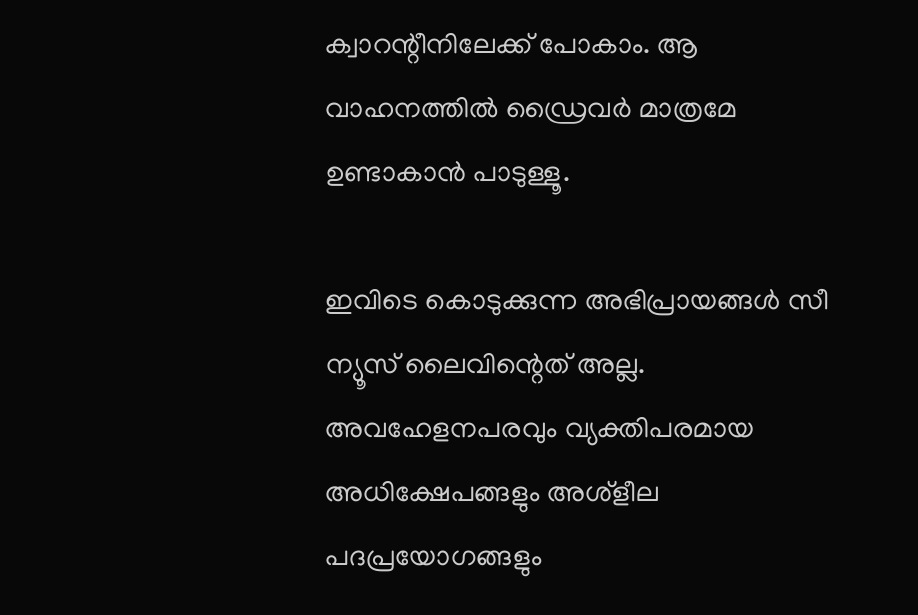ക്വാറന്റീനിലേക്ക് പോകാം. ആ വാഹനത്തില്‍ ഡ്രൈവര്‍ മാത്രമേ ഉണ്ടാകാന്‍ പാടുള്ളൂ.

ഇവിടെ കൊടുക്കുന്ന അഭിപ്രായങ്ങള്‍ സീ ന്യൂസ് ലൈവിന്റെത് അല്ല. അവഹേളനപരവും വ്യക്തിപരമായ അധിക്ഷേപങ്ങളും അശ്‌ളീല പദപ്രയോഗങ്ങളും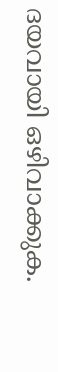ദയവായി ഒഴിവാക്കുക.